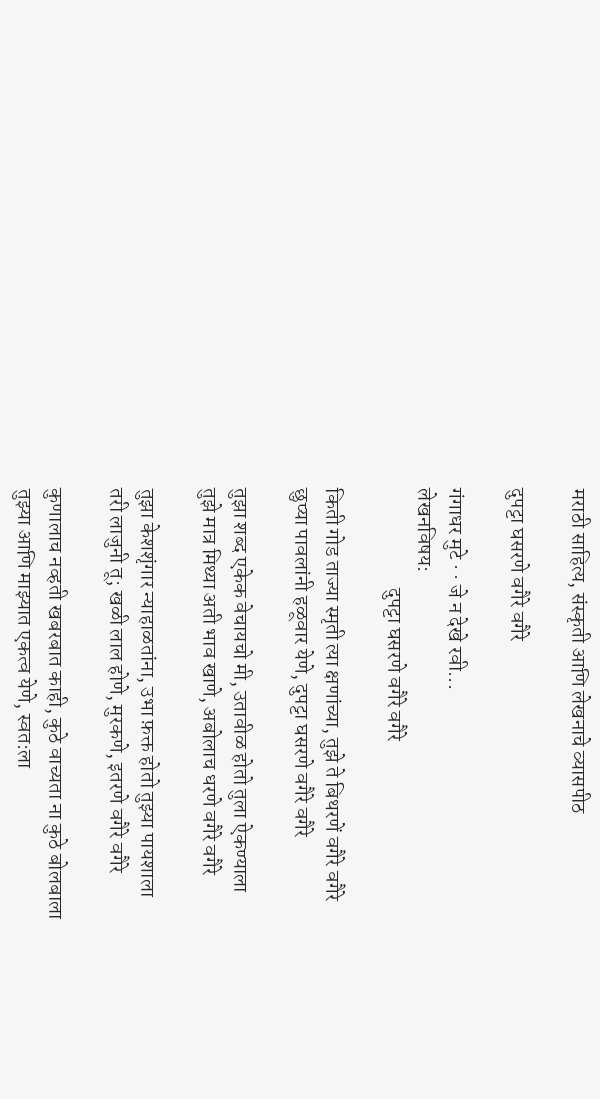मराठी साहित्य, संस्कृती आणि लेखनाचे व्यासपीठ

दुपट्टा घसरणे वगैरे वगैरे

गंगाधर मुटे · · जे न देखे रवी...
लेखनविषय:
                        दुपट्टा घसरणे वगैरे वगैरे

किती गोड ताज्या स्मृती त्या क्षणांच्या, तुझे ते बिथरणें वगैरे वगैरे
छुप्या पावलांनी हळूवार येणे, दुपट्टा घसरणे वगैरे वगैरे

तुझा शब्द एकेक वेचायचो मी, उतावीळ होतो तुला ऐकण्याला
तुझे मात्र मिथ्या अती भाव खाणे, अबोलाच धरणे वगैरे वगैरे

तुझा केशशृंगार न्याहाळतांना, उभा फ़क्त होतो तुझ्या पायशाला
तरी लाजुनी तू; खळी लाल होणे, मुरकणे, इतरणे वगैरे वगैरे

कुणालाच नव्हती खबरबात काही, कुठे वाच्यता ना कुठे बोलबाला
तुझ्या आणि माझ्यात एकत्व येणे, स्वत:ला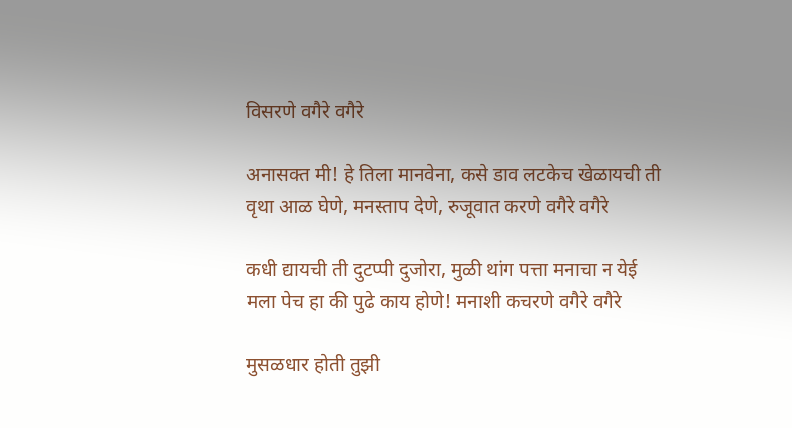विसरणे वगैरे वगैरे

अनासक्त मी! हे तिला मानवेना, कसे डाव लटकेच खेळायची ती
वृथा आळ घेणे, मनस्ताप देणे, रुजूवात करणे वगैरे वगैरे

कधी द्यायची ती दुटप्पी दुजोरा, मुळी थांग पत्ता मनाचा न येई
मला पेच हा की पुढे काय होणे! मनाशी कचरणे वगैरे वगैरे

मुसळधार होती तुझी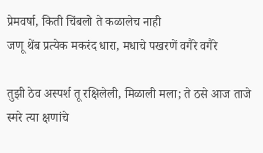प्रेमवर्षा, किती चिंबलो ते कळालेच नाही
जणू थेंब प्रत्येक मकरंद धारा, मधाचे पखरणें वगैरे वगैरे

तुझी ठेव अस्पर्श तू रक्षिलेली, मिळाली मला; ते ठसे आज ताजे
स्मरे त्या क्षणांचे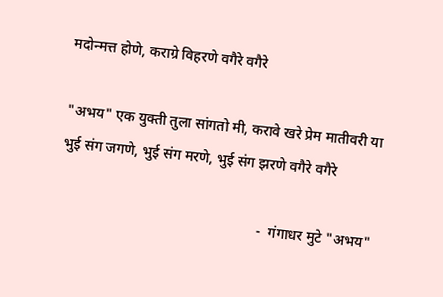मदोन्मत्त होणे, कराग्रे विहरणे वगैरे वगैरे

"अभय" एक युक्ती तुला सांगतो मी, करावे खरे प्रेम मातीवरी या
भुई संग जगणे, भुई संग मरणे, भुई संग झरणे वगैरे वगैरे

                                                       -  गंगाधर मुटे "अभय"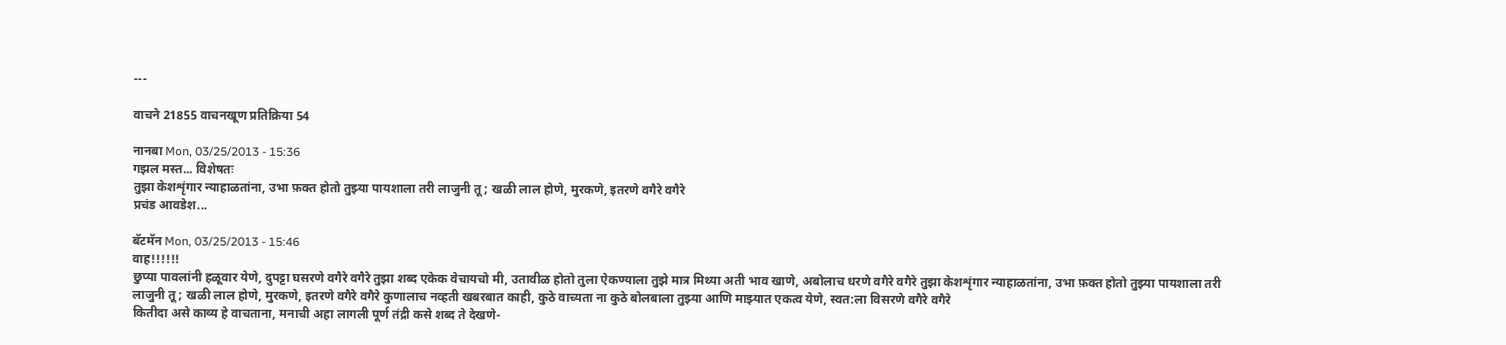---

वाचने 21855 वाचनखूण प्रतिक्रिया 54

नानबा Mon, 03/25/2013 - 15:36
गझल मस्त... विशेषतः
तुझा केशशृंगार न्याहाळतांना, उभा फ़क्त होतो तुझ्या पायशाला तरी लाजुनी तू; खळी लाल होणे, मुरकणे, इतरणे वगैरे वगैरे
प्रचंड आवडेश...

बॅटमॅन Mon, 03/25/2013 - 15:46
वाह!!!!!!
छुप्या पावलांनी हळूवार येणे, दुपट्टा घसरणे वगैरे वगैरे तुझा शब्द एकेक वेचायचो मी, उतावीळ होतो तुला ऐकण्याला तुझे मात्र मिथ्या अती भाव खाणे, अबोलाच धरणे वगैरे वगैरे तुझा केशशृंगार न्याहाळतांना, उभा फ़क्त होतो तुझ्या पायशाला तरी लाजुनी तू; खळी लाल होणे, मुरकणे, इतरणे वगैरे वगैरे कुणालाच नव्हती खबरबात काही, कुठे वाच्यता ना कुठे बोलबाला तुझ्या आणि माझ्यात एकत्व येणे, स्वत:ला विसरणे वगैरे वगैरे
कितीदा असे काव्य हे वाचताना, मनाची अहा लागली पूर्ण तंद्री कसे शब्द ते देखणे-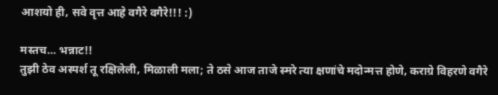आशयो ही, सवे वृत्त आहे वगैरे वगैरे!!! :)

मस्तच... भन्नाट!!
तुझी ठेव अस्पर्श तू रक्षिलेली, मिळाली मला; ते ठसे आज ताजे स्मरे त्या क्षणांचे मदोन्मत्त होणे, कराग्रे विहरणे वगैरे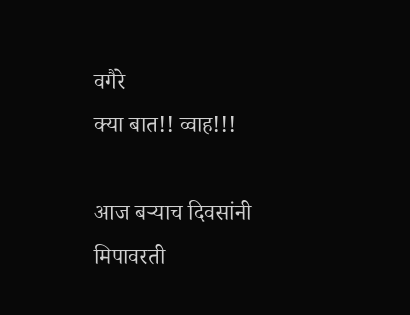वगैरे
क्या बात!! व्वाह!!!

आज बर्‍याच दिवसांनी मिपावरती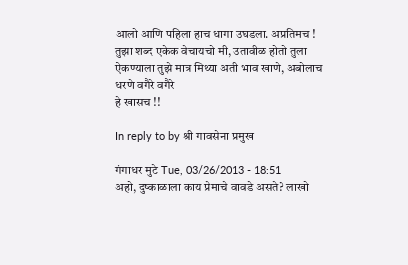आलो आणि पहिला हाच धागा उघडला. अप्रतिमच !
तुझा शब्द एकेक वेचायचो मी, उतावीळ होतो तुला ऐकण्याला तुझे मात्र मिथ्या अती भाव खाणे, अबोलाच धरणे वगैरे वगैरे
हे खासच !!

In reply to by श्री गावसेना प्रमुख

गंगाधर मुटे Tue, 03/26/2013 - 18:51
अहो, दुष्काळाला काय प्रेमाचे वावडे असते? लाखो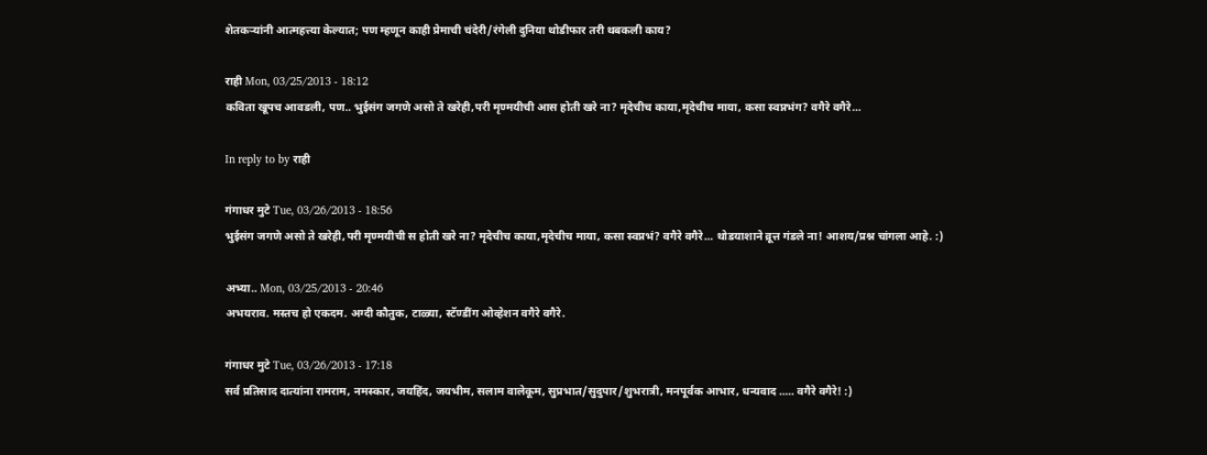शेतकर्‍यांनी आत्महत्त्या केल्यात; पण म्हणून काही प्रेमाची चंदेरी/रंगेली दुनिया थोडीफार तरी थबकली काय?

राही Mon, 03/25/2013 - 18:12
कविता खूपच आवडली, पण.. भुईसंग जगणे असो ते खरेही,परी मृण्मयीची आस होती खरे ना? मृदेचीच काया,मृदेचीच माया, कसा स्वप्नभंग? वगैरे वगैरे...

In reply to by राही

गंगाधर मुटे Tue, 03/26/2013 - 18:56
भुईसंग जगणे असो ते खरेही,परी मृण्मयीची स होती खरे ना? मृदेचीच काया,मृदेचीच माया, कसा स्वप्नभं? वगैरे वगैरे... थोडयाशाने व्रूत्त गंडले ना! आशय/प्रश्न चांगला आहे. :)

अभ्या.. Mon, 03/25/2013 - 20:46
अभयराव. मस्तच हो एकदम. अग्दी कौतुक, टाळ्या, स्टॅण्डींग ओव्हेशन वगैरे वगैरे.

गंगाधर मुटे Tue, 03/26/2013 - 17:18
सर्व प्रतिसाद दात्यांना रामराम, नमस्कार, जयहिंद, जयभीम, सलाम वालेकूम, सुप्रभात/सुदुपार/शुभरात्री, मनपूर्वक आभार, धन्यवाद ..... वगैरे वगैरे! :)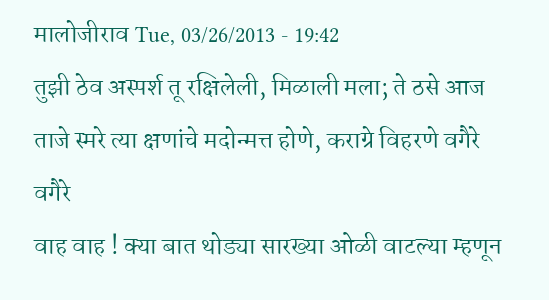मालोजीराव Tue, 03/26/2013 - 19:42
तुझी ठेव अस्पर्श तू रक्षिलेली, मिळाली मला; ते ठसे आज ताजे स्मरे त्या क्षणांचे मदोन्मत्त होणे, कराग्रे विहरणे वगैरे वगैरे
वाह वाह ! क्या बात थोड्या सारख्या ओळी वाटल्या म्हणून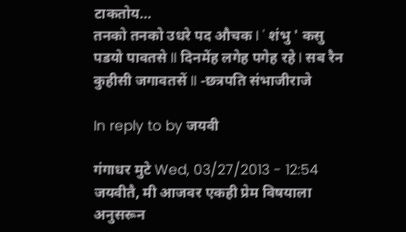टाकतोय…
तनको तनको उधरे पद औचक I ' शंभु ' कसु पडयो पावतसे II दिनमेंह लगेह पगेह रहे I सब रैन कुहीसी जगावतसें II -छत्रपति संभाजीराजे

In reply to by जयवी

गंगाधर मुटे Wed, 03/27/2013 - 12:54
जयवीतै, मी आजवर एकही प्रेम विषयाला अनुसरून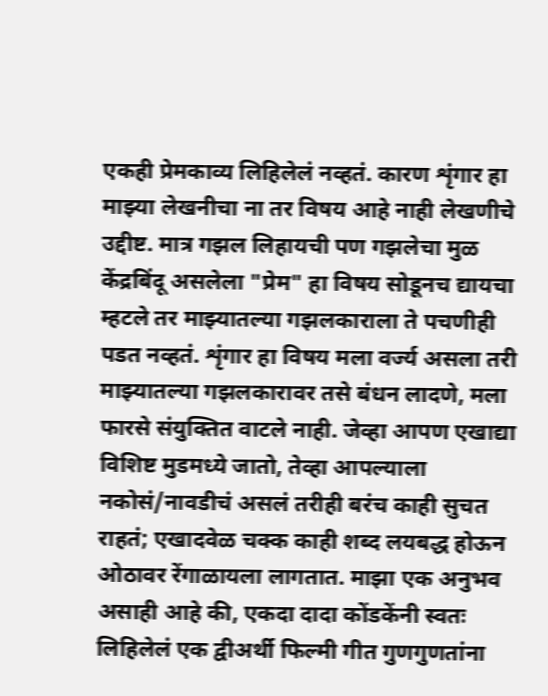एकही प्रेमकाव्य लिहिलेलं नव्हतं. कारण शृंगार हा माझ्या लेखनीचा ना तर विषय आहे नाही लेखणीचे उद्दीष्ट. मात्र गझल लिहायची पण गझलेचा मुळ केंद्रबिंदू असलेला "प्रेम" हा विषय सोडूनच द्यायचा म्हटले तर माझ्यातल्या गझलकाराला ते पचणीही पडत नव्हतं. शृंगार हा विषय मला वर्ज्य असला तरी माझ्यातल्या गझलकारावर तसे बंधन लादणे, मला फारसे संयुक्तित वाटले नाही. जेव्हा आपण एखाद्या विशिष्ट मुडमध्ये जातो, तेव्हा आपल्याला नकोसं/नावडीचं असलं तरीही बरंच काही सुचत राहतं; एखादवेळ चक्क काही शब्द लयबद्ध होऊन ओठावर रेंगाळायला लागतात. माझा एक अनुभव असाही आहे की, एकदा दादा कोंडकेंनी स्वतः लिहिलेलं एक द्वीअर्थी फिल्मी गीत गुणगुणतांना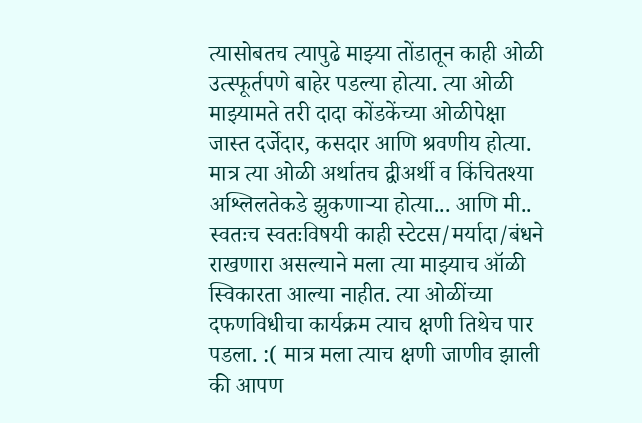त्यासोबतच त्यापुढे माझ्या तोंडातून काही ओळी उत्स्फूर्तपणे बाहेर पडल्या होत्या. त्या ओळी माझ्यामते तरी दादा कोंडकेंच्या ओळीपेक्षा जास्त दर्जेदार, कसदार आणि श्रवणीय होत्या. मात्र त्या ओळी अर्थातच द्वीअर्थी व किंचितश्या अश्लिलतेकडे झुकणार्‍या होत्या... आणि मी.. स्वतःच स्वतःविषयी काही स्टेटस/मर्यादा/बंधने राखणारा असल्याने मला त्या माझ्याच ऑळी स्विकारता आल्या नाहीत. त्या ओळींच्या दफणविधीचा कार्यक्रम त्याच क्षणी तिथेच पार पडला. :( मात्र मला त्याच क्षणी जाणीव झाली की आपण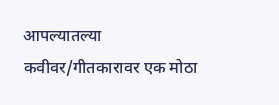आपल्यातल्या कवीवर/गीतकारावर एक मोठा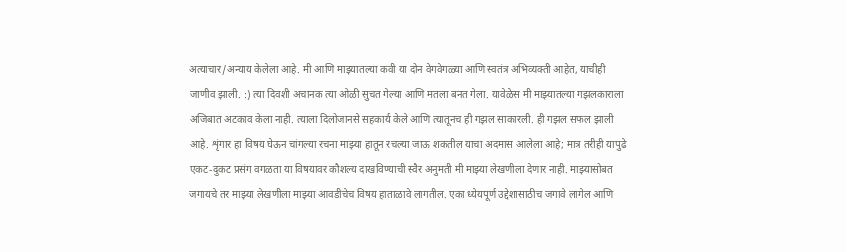अत्याचार/अन्याय केलेला आहे. मी आणि माझ्यातल्या कवी या दोन वेगवेगळ्या आणि स्वतंत्र अभिव्यक्ती आहेत, याचीही जाणीव झाली. :) त्या दिवशी अचानक त्या ओळी सुचत गेल्या आणि मतला बनत गेला. यावेळेस मी माझ्यातल्या गझलकाराला अजिबात अटकाव केला नाही. त्याला दिलोजानसे सहकार्य केले आणि त्यातूनच ही गझल साकारली. ही गझल सफल झाली आहे. शृंगार हा विषय घेऊन चांगल्या रचना माझ्या हातून रचल्या जाऊ शकतील याचा अदमास आलेला आहे; मात्र तरीही यापुढे एकट-दुकट प्रसंग वगळता या विषयावर कौशल्य दाखविण्याची स्वैर अनुमती मी माझ्या लेखणीला देणार नाही. माझ्यासोबत जगायचे तर माझ्या लेखणीला माझ्या आवडीचेच विषय हाताळावे लागतील. एका ध्येयपूर्ण उद्देशासाठीच जगावे लागेल आणि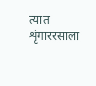त्यात शृंगाररसाला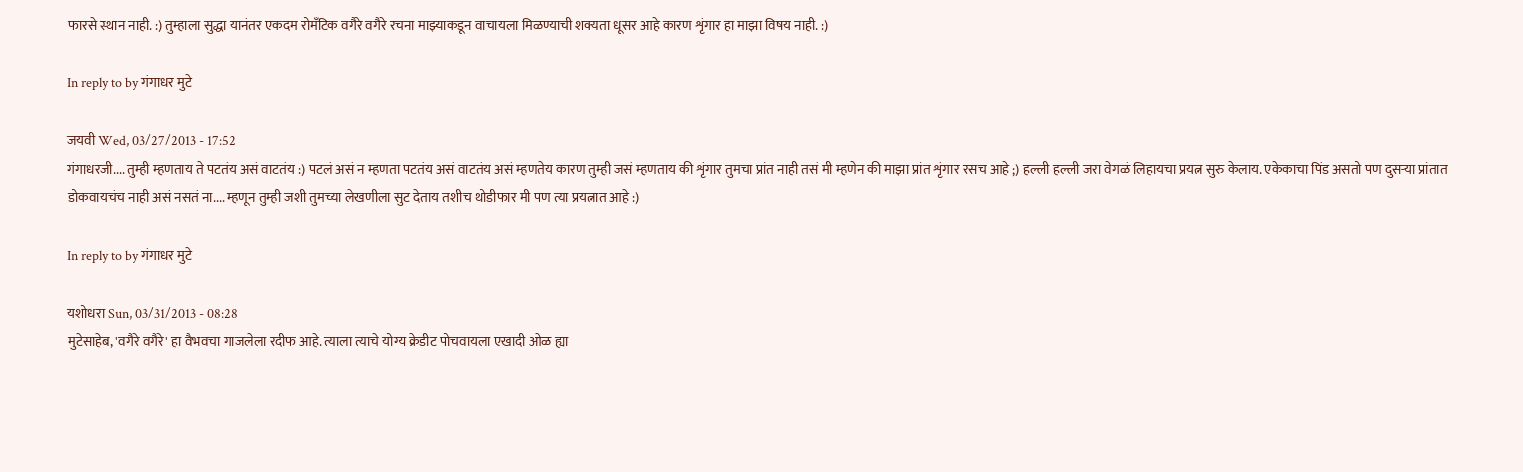फारसे स्थान नाही. :) तुम्हाला सुद्धा यानंतर एकदम रोमँटिक वगैरे वगैरे रचना माझ्याकडून वाचायला मिळण्याची शक्यता धूसर आहे कारण शृंगार हा माझा विषय नाही. :)

In reply to by गंगाधर मुटे

जयवी Wed, 03/27/2013 - 17:52
गंगाधरजी.... तुम्ही म्हणताय ते पटतंय असं वाटतंय :) पटलं असं न म्हणता पटतंय असं वाटतंय असं म्हणतेय कारण तुम्ही जसं म्हणताय की शृंगार तुमचा प्रांत नाही तसं मी म्हणेन की माझा प्रांत शृंगार रसच आहे ;) हल्ली हल्ली जरा वेगळं लिहायचा प्रयत्न सुरु केलाय. एकेकाचा पिंड असतो पण दुसर्‍या प्रांतात डोकवायचंच नाही असं नसतं ना.... म्हणून तुम्ही जशी तुमच्या लेखणीला सुट देताय तशीच थोडीफार मी पण त्या प्रयत्नात आहे :)

In reply to by गंगाधर मुटे

यशोधरा Sun, 03/31/2013 - 08:28
मुटेसाहेब, 'वगैरे वगैरे' हा वैभवचा गाजलेला रदीफ आहे. त्याला त्याचे योग्य क्रेडीट पोचवायला एखादी ओळ ह्या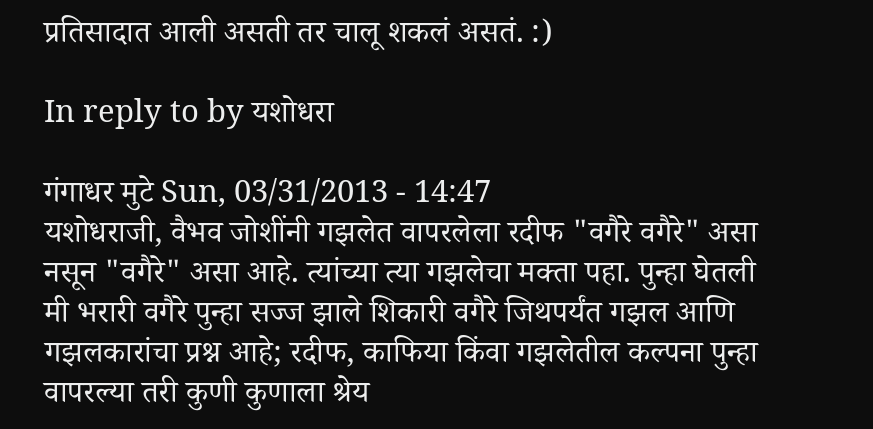प्रतिसादात आली असती तर चालू शकलं असतं. :)

In reply to by यशोधरा

गंगाधर मुटे Sun, 03/31/2013 - 14:47
यशोधराजी, वैभव जोशींनी गझलेत वापरलेला रदीफ "वगैरे वगैरे" असा नसून "वगैरे" असा आहे. त्यांच्या त्या गझलेचा मक्ता पहा. पुन्हा घेतली मी भरारी वगैरे पुन्हा सज्ज झाले शिकारी वगैरे जिथपर्यंत गझल आणि गझलकारांचा प्रश्न आहे; रदीफ, काफिया किंवा गझलेतील कल्पना पुन्हा वापरल्या तरी कुणी कुणाला श्रेय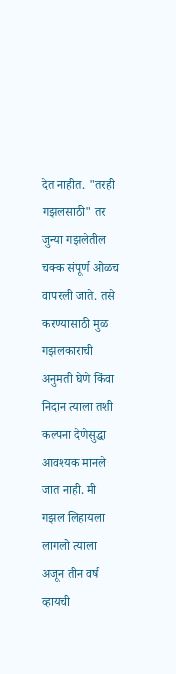देत नाहीत. "तरही गझलसाठी" तर जुन्या गझलेतील चक्क संपूर्ण ओळच वापरली जाते. तसे करण्यासाठी मुळ गझलकाराची अनुमती घेणे किंवा निदान त्याला तशी कल्पना देणेसुद्धा आवश्यक मानले जात नाही. मी गझल लिहायला लागलो त्याला अजून तीन वर्ष व्हायची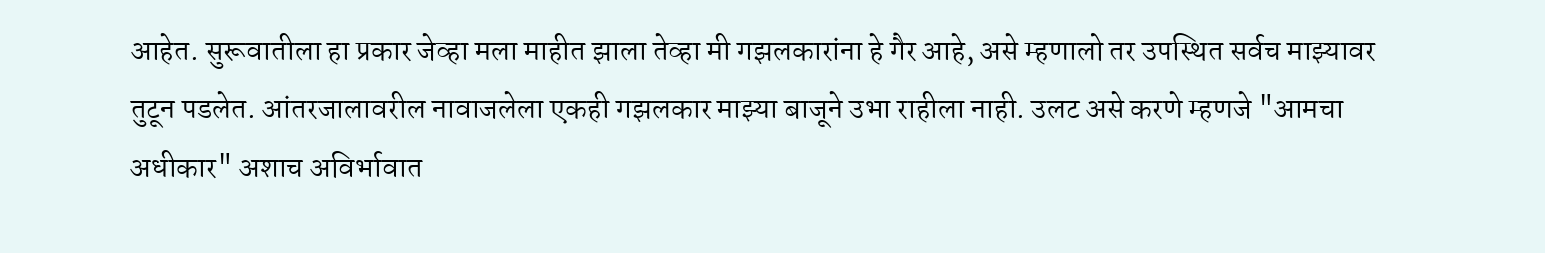आहेत. सुरूवातीला हा प्रकार जेव्हा मला माहीत झाला तेव्हा मी गझलकारांना हे गैर आहे, असे म्हणालो तर उपस्थित सर्वच माझ्यावर तुटून पडलेत. आंतरजालावरील नावाजलेला एकही गझलकार माझ्या बाजूने उभा राहीला नाही. उलट असे करणे म्हणजे "आमचा अधीकार" अशाच अविर्भावात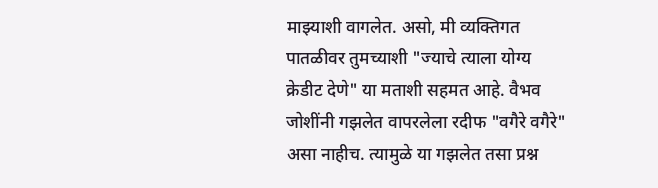माझ्याशी वागलेत. असो, मी व्यक्तिगत पातळीवर तुमच्याशी "ज्याचे त्याला योग्य क्रेडीट देणे" या मताशी सहमत आहे. वैभव जोशींनी गझलेत वापरलेला रदीफ "वगैरे वगैरे" असा नाहीच. त्यामुळे या गझलेत तसा प्रश्न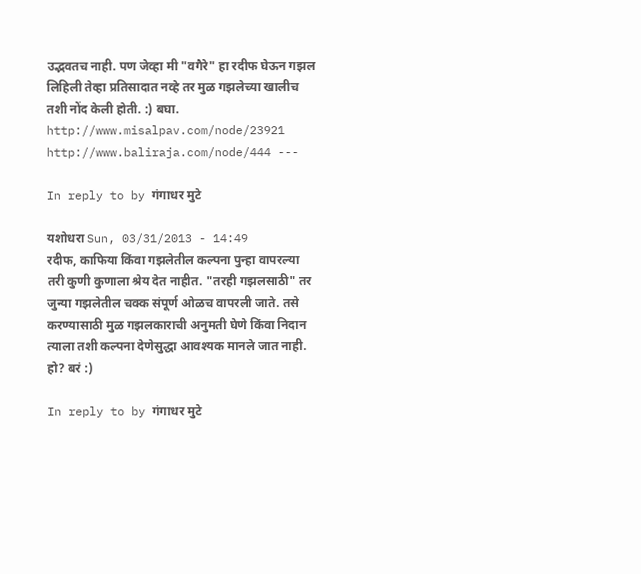उद्भवतच नाही. पण जेव्हा मी "वगैरे" हा रदीफ घेऊन गझल लिहिली तेव्हा प्रतिसादात नव्हे तर मुळ गझलेच्या खालीच तशी नोंद केली होती. :) बघा. http://www.misalpav.com/node/23921 http://www.baliraja.com/node/444 ---

In reply to by गंगाधर मुटे

यशोधरा Sun, 03/31/2013 - 14:49
रदीफ, काफिया किंवा गझलेतील कल्पना पुन्हा वापरल्या तरी कुणी कुणाला श्रेय देत नाहीत. "तरही गझलसाठी" तर जुन्या गझलेतील चक्क संपूर्ण ओळच वापरली जाते. तसे करण्यासाठी मुळ गझलकाराची अनुमती घेणे किंवा निदान त्याला तशी कल्पना देणेसुद्धा आवश्यक मानले जात नाही. हो? बरं :)

In reply to by गंगाधर मुटे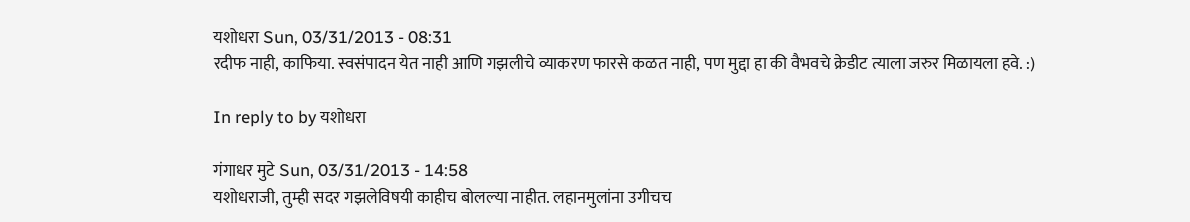यशोधरा Sun, 03/31/2013 - 08:31
रदीफ नाही, काफिया. स्वसंपादन येत नाही आणि गझलीचे व्याकरण फारसे कळत नाही, पण मुद्दा हा की वैभवचे क्रेडीट त्याला जरुर मिळायला हवे. :)

In reply to by यशोधरा

गंगाधर मुटे Sun, 03/31/2013 - 14:58
यशोधराजी, तुम्ही सदर गझलेविषयी काहीच बोलल्या नाहीत. लहानमुलांना उगीचच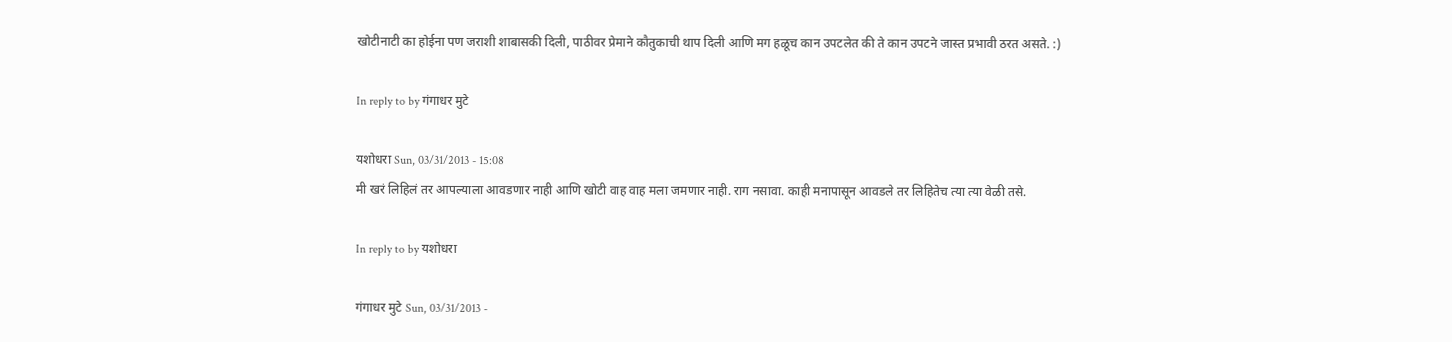खोटीनाटी का होईना पण जराशी शाबासकी दिली, पाठीवर प्रेमाने कौतुकाची थाप दिली आणि मग हळूच कान उपटलेत की ते कान उपटने जास्त प्रभावी ठरत असते. :)

In reply to by गंगाधर मुटे

यशोधरा Sun, 03/31/2013 - 15:08
मी खरं लिहिलं तर आपल्याला आवडणार नाही आणि खोटी वाह वाह मला जमणार नाही. राग नसावा. काही मनापासून आवडले तर लिहितेच त्या त्या वेळी तसे.

In reply to by यशोधरा

गंगाधर मुटे Sun, 03/31/2013 -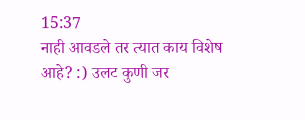15:37
नाही आवडले तर त्यात काय विशेष आहे? :) उलट कुणी जर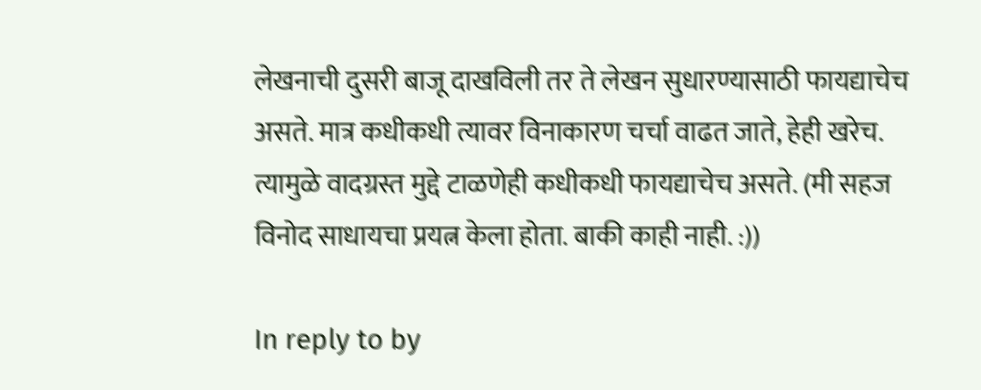लेखनाची दुसरी बाजू दाखविली तर ते लेखन सुधारण्यासाठी फायद्याचेच असते. मात्र कधीकधी त्यावर विनाकारण चर्चा वाढत जाते, हेही खरेच. त्यामुळे वादग्रस्त मुद्दे टाळणेही कधीकधी फायद्याचेच असते. (मी सहज विनोद साधायचा प्रयत्न केला होता. बाकी काही नाही. :))

In reply to by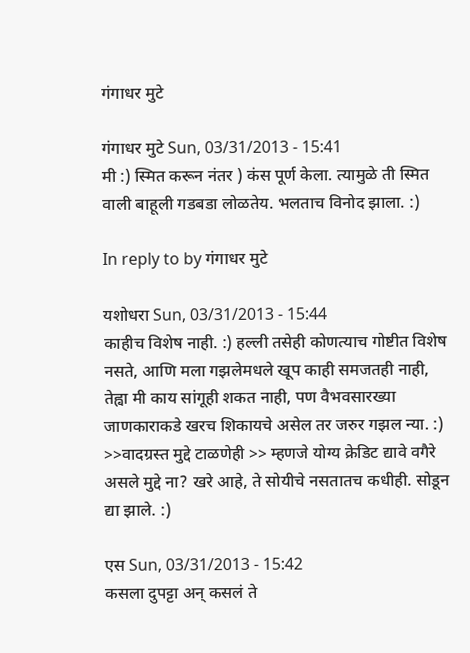गंगाधर मुटे

गंगाधर मुटे Sun, 03/31/2013 - 15:41
मी :) स्मित करून नंतर ) कंस पूर्ण केला. त्यामुळे ती स्मित वाली बाहूली गडबडा लोळतेय. भलताच विनोद झाला. :)

In reply to by गंगाधर मुटे

यशोधरा Sun, 03/31/2013 - 15:44
काहीच विशेष नाही. :) हल्ली तसेही कोणत्याच गोष्टीत विशेष नसते, आणि मला गझलेमधले खूप काही समजतही नाही, तेह्वा मी काय सांगूही शकत नाही, पण वैभवसारख्या जाणकाराकडे खरच शिकायचे असेल तर जरुर गझल न्या. :) >>वादग्रस्त मुद्दे टाळणेही >> म्हणजे योग्य क्रेडिट द्यावे वगैरे असले मुद्दे ना? खरे आहे, ते सोयीचे नसतातच कधीही. सोडून द्या झाले. :)

एस Sun, 03/31/2013 - 15:42
कसला दुपट्टा अन् कसलं ते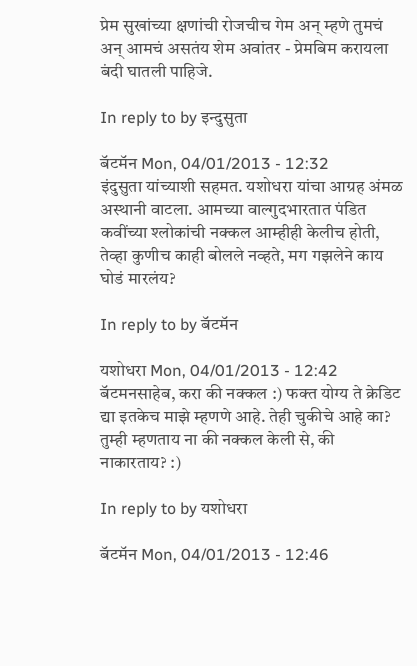प्रेम सुखांच्या क्षणांची रोजचीच गेम अन् म्हणे तुमचं अन् आमचं असतंय शेम अवांतर - प्रेमबिम करायला बंदी घातली पाहिजे.

In reply to by इन्दुसुता

बॅटमॅन Mon, 04/01/2013 - 12:32
इंदुसुता यांच्याशी सहमत. यशोधरा यांचा आग्रह अंमळ अस्थानी वाटला. आमच्या वाल्गुदभारतात पंडित कवींच्या श्लोकांची नक्कल आम्हीही केलीच होती, तेव्हा कुणीच काही बोलले नव्हते, मग गझलेने काय घोडं मारलंय?

In reply to by बॅटमॅन

यशोधरा Mon, 04/01/2013 - 12:42
बॅटमनसाहेब, करा की नक्कल :) फक्त योग्य ते क्रेडिट द्या इतकेच माझे म्हणणे आहे. तेही चुकीचे आहे का? तुम्ही म्हणताय ना की नक्कल केली से, की नाकारताय? :)

In reply to by यशोधरा

बॅटमॅन Mon, 04/01/2013 - 12:46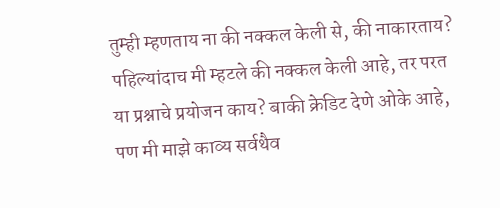तुम्ही म्हणताय ना की नक्कल केली से, की नाकारताय?
पहिल्यांदाच मी म्हटले की नक्कल केली आहे, तर परत या प्रश्नाचे प्रयोजन काय? बाकी क्रेडिट देणे ओके आहे, पण मी माझे काव्य सर्वथैव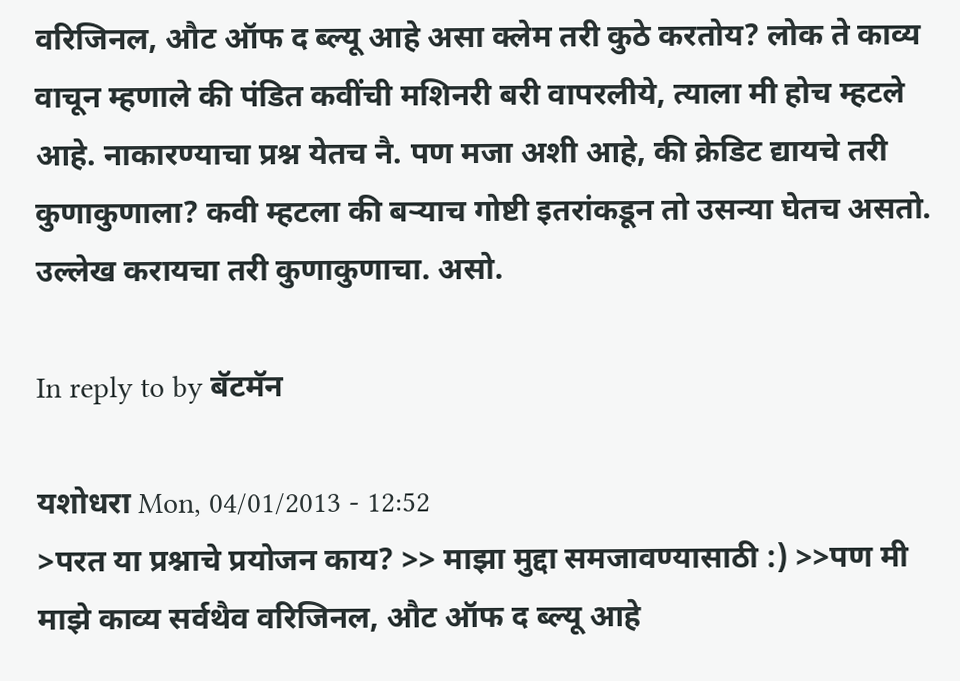वरिजिनल, औट ऑफ द ब्ल्यू आहे असा क्लेम तरी कुठे करतोय? लोक ते काव्य वाचून म्हणाले की पंडित कवींची मशिनरी बरी वापरलीये, त्याला मी होच म्हटले आहे. नाकारण्याचा प्रश्न येतच नै. पण मजा अशी आहे, की क्रेडिट द्यायचे तरी कुणाकुणाला? कवी म्हटला की बर्‍याच गोष्टी इतरांकडून तो उसन्या घेतच असतो. उल्लेख करायचा तरी कुणाकुणाचा. असो.

In reply to by बॅटमॅन

यशोधरा Mon, 04/01/2013 - 12:52
>परत या प्रश्नाचे प्रयोजन काय? >> माझा मुद्दा समजावण्यासाठी :) >>पण मी माझे काव्य सर्वथैव वरिजिनल, औट ऑफ द ब्ल्यू आहे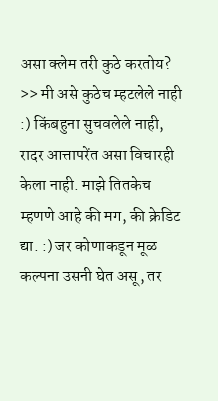असा क्लेम तरी कुठे करतोय? >> मी असे कुठेच म्हटलेले नाही :) किंबहुना सुचवलेले नाही, रादर आत्तापरेंत असा विचारही केला नाही. माझे तितकेच म्हणणे आहे की मग, की क्रेडिट द्या. :) जर कोणाकडून मूळ कल्पना उसनी घेत असू, तर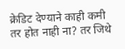क्रेडिट देण्याने काही कमी तर होत नाही ना? तर जिथे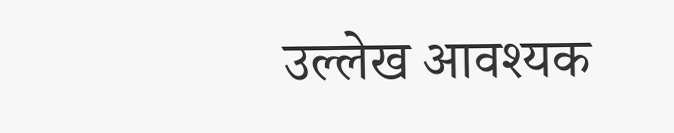उल्लेख आवश्यक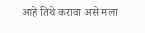आहे तिथे करावा असे मला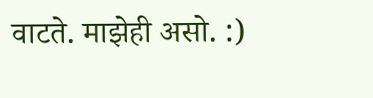वाटते. माझेही असो. :)